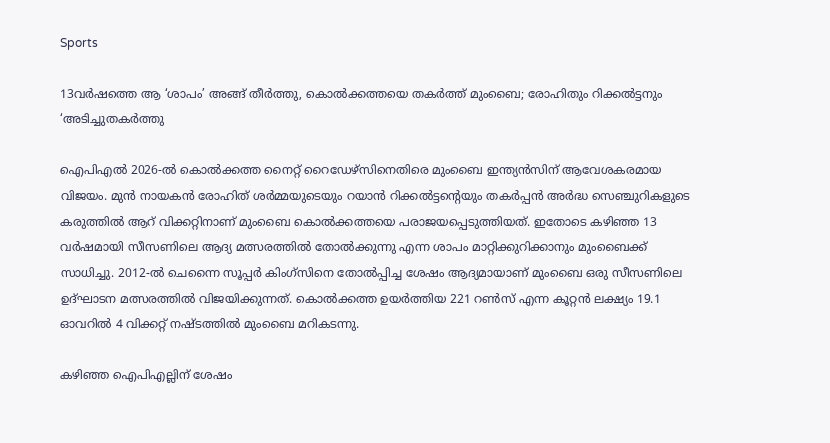Sports

13വര്‍ഷത്തെ ആ ‘ശാപം’ അങ്ങ് തീർത്തു, കൊൽക്കത്തയെ തകർത്ത് മുംബൈ; രോഹിതും റിക്കൽട്ടനും ‘അടിച്ചുതകർത്തു

ഐപിഎൽ 2026-ൽ കൊൽക്കത്ത നൈറ്റ് റൈഡേഴ്സിനെതിരെ മുംബൈ ഇന്ത്യൻസിന് ആവേശകരമായ വിജയം. മുൻ നായകൻ രോഹിത് ശർമ്മയുടെയും റയാൻ റിക്കൽട്ടന്റെയും തകർപ്പൻ അർദ്ധ സെഞ്ചുറികളുടെ കരുത്തിൽ ആറ് വിക്കറ്റിനാണ് മുംബൈ കൊൽക്കത്തയെ പരാജയപ്പെടുത്തിയത്. ഇതോടെ കഴിഞ്ഞ 13 വർഷമായി സീസണിലെ ആദ്യ മത്സരത്തിൽ തോൽക്കുന്നു എന്ന ശാപം മാറ്റിക്കുറിക്കാനും മുംബൈക്ക് സാധിച്ചു. 2012-ൽ ചെന്നൈ സൂപ്പർ കിംഗ്സിനെ തോൽപ്പിച്ച ശേഷം ആദ്യമായാണ് മുംബൈ ഒരു സീസണിലെ ഉദ്ഘാടന മത്സരത്തിൽ വിജയിക്കുന്നത്. കൊൽക്കത്ത ഉയർത്തിയ 221 റൺസ് എന്ന കൂറ്റൻ ലക്ഷ്യം 19.1 ഓവറിൽ 4 വിക്കറ്റ് നഷ്ടത്തിൽ മുംബൈ മറികടന്നു.

കഴിഞ്ഞ ഐപിഎല്ലിന് ശേഷം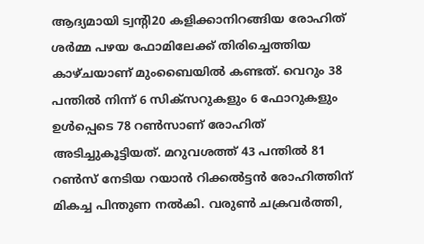ആദ്യമായി ട്വന്റി20 കളിക്കാനിറങ്ങിയ രോഹിത് ശർമ്മ പഴയ ഫോമിലേക്ക് തിരിച്ചെത്തിയ കാഴ്ചയാണ് മുംബൈയിൽ കണ്ടത്. വെറും 38 പന്തിൽ നിന്ന് 6 സിക്സറുകളും 6 ഫോറുകളും ഉൾപ്പെടെ 78 റൺസാണ് രോഹിത് അടിച്ചുകൂട്ടിയത്. മറുവശത്ത് 43 പന്തിൽ 81 റൺസ് നേടിയ റയാൻ റിക്കൽട്ടൻ രോഹിത്തിന് മികച്ച പിന്തുണ നൽകി. വരുൺ ചക്രവർത്തി,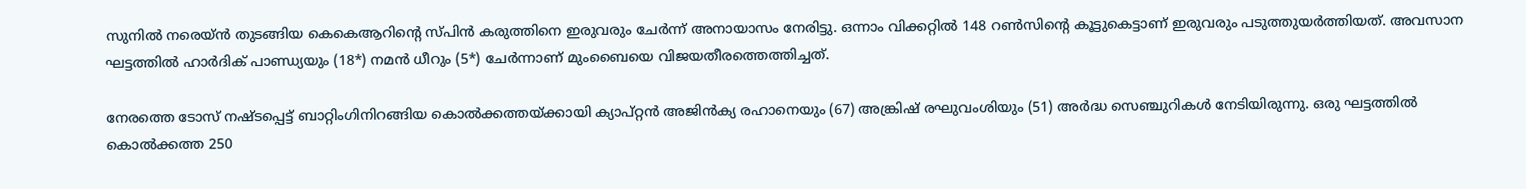സുനിൽ നരെയ്ൻ തുടങ്ങിയ കെകെആറിന്റെ സ്പിൻ കരുത്തിനെ ഇരുവരും ചേർന്ന് അനായാസം നേരിട്ടു. ഒന്നാം വിക്കറ്റിൽ 148 റൺസിന്റെ കൂട്ടുകെട്ടാണ് ഇരുവരും പടുത്തുയർത്തിയത്. അവസാന ഘട്ടത്തിൽ ഹാർദിക് പാണ്ഡ്യയും (18*) നമൻ ധീറും (5*) ചേർന്നാണ് മുംബൈയെ വിജയതീരത്തെത്തിച്ചത്.

നേരത്തെ ടോസ് നഷ്ടപ്പെട്ട് ബാറ്റിംഗിനിറങ്ങിയ കൊൽക്കത്തയ്ക്കായി ക്യാപ്റ്റൻ അജിൻക്യ രഹാനെയും (67) അങ്ക്രിഷ് രഘുവംശിയും (51) അർദ്ധ സെഞ്ചുറികൾ നേടിയിരുന്നു. ഒരു ഘട്ടത്തിൽ കൊൽക്കത്ത 250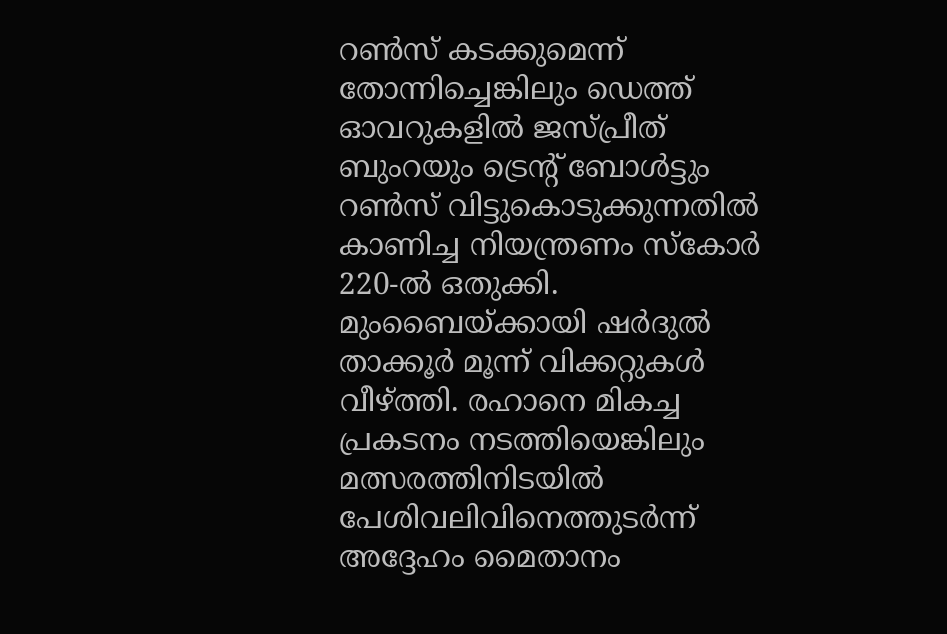റൺസ് കടക്കുമെന്ന് തോന്നിച്ചെങ്കിലും ഡെത്ത് ഓവറുകളിൽ ജസ്പ്രീത് ബുംറയും ട്രെന്റ് ബോൾട്ടും റൺസ് വിട്ടുകൊടുക്കുന്നതിൽ കാണിച്ച നിയന്ത്രണം സ്കോർ 220-ൽ ഒതുക്കി. മുംബൈയ്ക്കായി ഷർദുൽ താക്കൂർ മൂന്ന് വിക്കറ്റുകൾ വീഴ്ത്തി. രഹാനെ മികച്ച പ്രകടനം നടത്തിയെങ്കിലും മത്സരത്തിനിടയിൽ പേശിവലിവിനെത്തുടർന്ന് അദ്ദേഹം മൈതാനം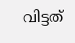വിട്ടത്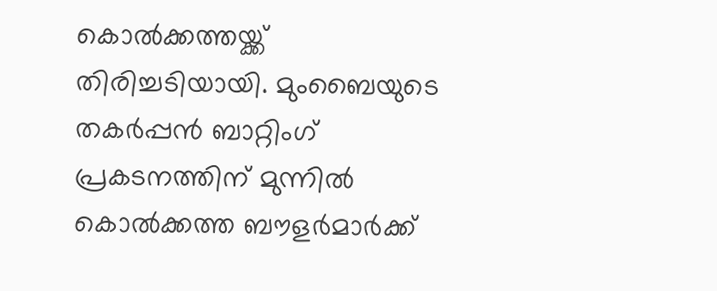കൊൽക്കത്തയ്ക്ക് തിരിച്ചടിയായി. മുംബൈയുടെ തകർപ്പൻ ബാറ്റിംഗ് പ്രകടനത്തിന് മുന്നിൽ കൊൽക്കത്ത ബൗളർമാർക്ക്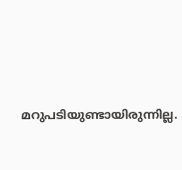മറുപടിയുണ്ടായിരുന്നില്ല.